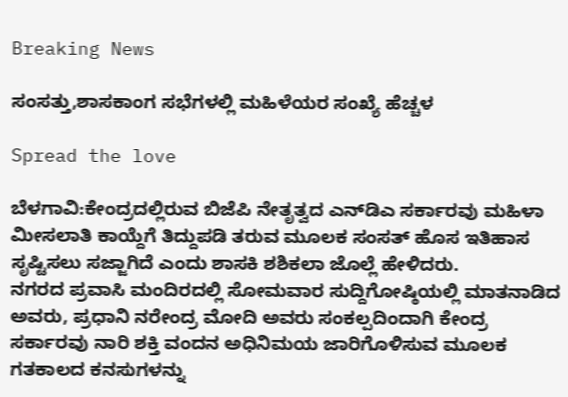Breaking News

ಸಂಸತ್ತು,ಶಾಸಕಾಂಗ ಸಭೆಗಳಲ್ಲಿ ಮಹಿಳೆಯರ ಸಂಖ್ಯೆ ಹೆಚ್ಚಳ

Spread the love

ಬೆಳಗಾವಿ:ಕೇಂದ್ರದಲ್ಲಿರುವ ಬಿಜೆಪಿ ನೇತೃತ್ವದ ಎನ್‌ಡಿಎ ಸರ್ಕಾರವು ಮಹಿಳಾ ಮೀಸಲಾತಿ ಕಾಯ್ದೆಗೆ ತಿದ್ದುಪಡಿ ತರುವ ಮೂಲಕ ಸಂಸತ್ ಹೊಸ ಇತಿಹಾಸ ಸೃಷ್ಟಿಸಲು ಸಜ್ಜಾಗಿದೆ ಎಂದು ಶಾಸಕಿ ಶಶಿಕಲಾ ಜೊಲ್ಲೆ ಹೇಳಿದರು.
ನಗರದ ಪ್ರವಾಸಿ ಮಂದಿರದಲ್ಲಿ ಸೋಮವಾರ ಸುದ್ದಿಗೋಷ್ಠಿಯಲ್ಲಿ ಮಾತನಾಡಿದ ಅವರು, ಪ್ರಧಾನಿ ನರೇಂದ್ರ ಮೋದಿ ಅವರು ಸಂಕಲ್ಪದಿಂದಾಗಿ ಕೇಂದ್ರ ಸರ್ಕಾರವು ನಾರಿ ಶಕ್ತಿ ವಂದನ ಅಧಿನಿಮಯ ಜಾರಿಗೊಳಿಸುವ ಮೂಲಕ ಗತಕಾಲದ ಕನಸುಗಳನ್ನು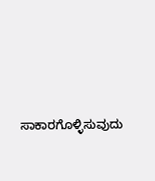ಸಾಕಾರಗೊಳ್ಳಿಸುವುದು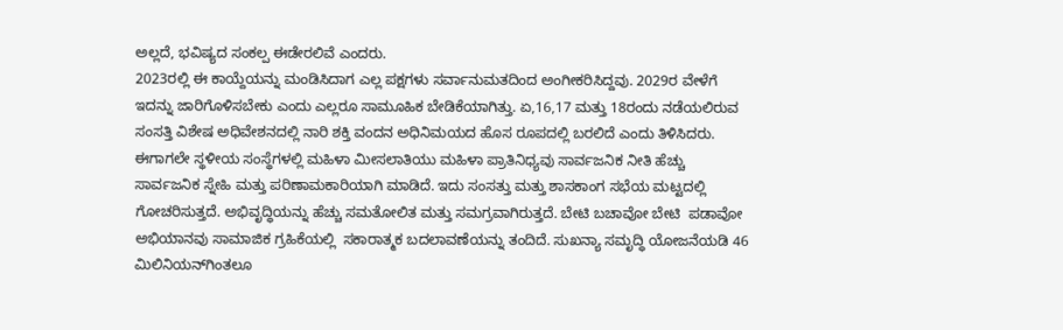ಅಲ್ಲದೆ, ಭವಿಷ್ಯದ ಸಂಕಲ್ಪ ಈಡೇರಲಿವೆ ಎಂದರು.
2023ರಲ್ಲಿ ಈ ಕಾಯ್ದೆಯನ್ನು ಮಂಡಿಸಿದಾಗ ಎಲ್ಲ ಪಕ್ಷಗಳು ಸರ್ವಾನುಮತದಿಂದ ಅಂಗೀಕರಿಸಿದ್ದವು. 2029ರ ವೇಳೆಗೆ ಇದನ್ನು ಜಾರಿಗೊಳಿಸಬೇಕು ಎಂದು ಎಲ್ಲರೂ ಸಾಮೂಹಿಕ ಬೇಡಿಕೆಯಾಗಿತ್ತು. ಏ,16,17 ಮತ್ತು 18ರಂದು ನಡೆಯಲಿರುವ ಸಂಸತ್ತಿ ವಿಶೇಷ ಅಧಿವೇಶನದಲ್ಲಿ ನಾರಿ ಶಕ್ತಿ ವಂದನ ಅಧಿನಿಮಯದ ಹೊಸ ರೂಪದಲ್ಲಿ ಬರಲಿದೆ ಎಂದು ತಿಳಿಸಿದರು.
ಈಗಾಗಲೇ ಸ್ಥಳೀಯ ಸಂಸ್ಥೆಗಳಲ್ಲಿ ಮಹಿಳಾ ಮೀಸಲಾತಿಯು ಮಹಿಳಾ ಪ್ರಾತಿನಿಧ್ಯವು ಸಾರ್ವಜನಿಕ ನೀತಿ ಹೆಚ್ಚು ಸಾರ್ವಜನಿಕ ಸ್ನೇಹಿ ಮತ್ತು ಪರಿಣಾಮಕಾರಿಯಾಗಿ ಮಾಡಿದೆ. ಇದು ಸಂಸತ್ತು ಮತ್ತು ಶಾಸಕಾಂಗ ಸಭೆಯ ಮಟ್ಟದಲ್ಲಿ ಗೋಚರಿಸುತ್ತದೆ. ಅಭಿವೃದ್ಧಿಯನ್ನು ಹೆಚ್ಚು ಸಮತೋಲಿತ ಮತ್ತು ಸಮಗ್ರವಾಗಿರುತ್ತದೆ. ಬೇಟಿ ಬಚಾವೋ ಬೇಟಿ  ಪಡಾವೋ  ಅಭಿಯಾನವು ಸಾಮಾಜಿಕ ಗ್ರಹಿಕೆಯಲ್ಲಿ  ಸಕಾರಾತ್ಮಕ ಬದಲಾವಣೆಯನ್ನು ತಂದಿದೆ. ಸುಖನ್ಯಾ ಸಮೃದ್ಧಿ ಯೋಜನೆಯಡಿ 46 ಮಿಲಿನಿಯನ್‌ಗಿಂತಲೂ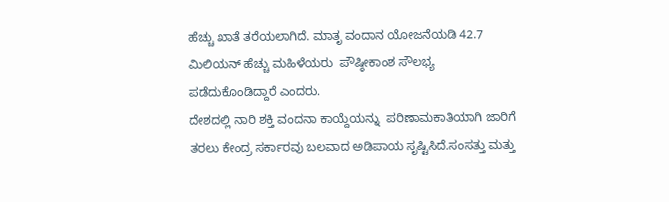ಹೆಚ್ಚು ಖಾತೆ ತರೆಯಲಾಗಿದೆ. ಮಾತೃ ವಂದಾನ ಯೋಜನೆಯಡಿ 42.7 ಮಿಲಿಯನ್ ಹೆಚ್ಚು ಮಹಿಳೆಯರು  ಪೌಷ್ಠೀಕಾಂಶ ಸೌಲಭ್ಯ ಪಡೆದುಕೊಂಡಿದ್ದಾರೆ ಎಂದರು.
ದೇಶದಲ್ಲಿ ನಾರಿ ಶಕ್ತಿ ವಂದನಾ ಕಾಯ್ದೆಯನ್ನು  ಪರಿಣಾಮಕಾತಿಯಾಗಿ ಜಾರಿಗೆ ತರಲು ಕೇಂದ್ರ ಸರ್ಕಾರವು ಬಲವಾದ ಅಡಿಪಾಯ ಸೃಷ್ಟಿಸಿದೆ.ಸಂಸತ್ತು ಮತ್ತು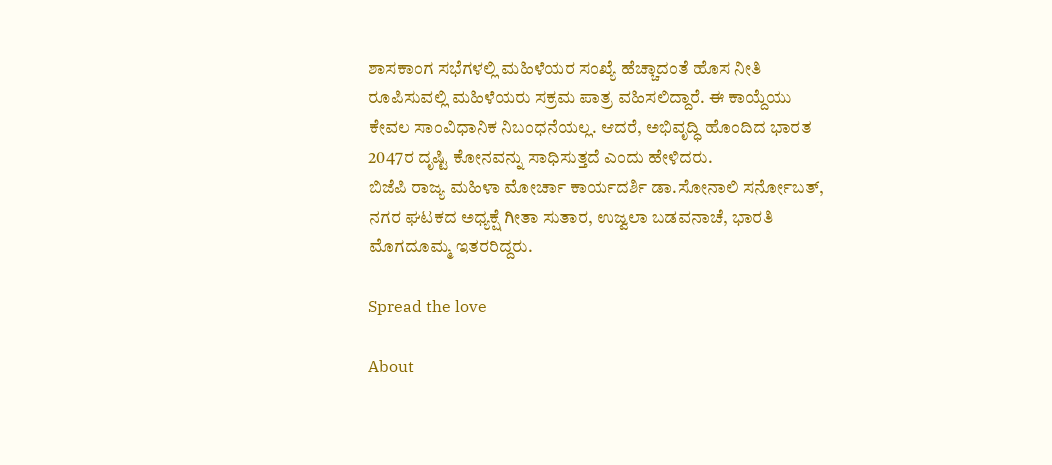ಶಾಸಕಾಂಗ ಸಭೆಗಳಲ್ಲಿ ಮಹಿಳೆಯರ ಸಂಖ್ಯೆ ಹೆಚ್ಚಾದಂತೆ ಹೊಸ ನೀತಿ ರೂಪಿಸುವಲ್ಲಿ ಮಹಿಳೆಯರು ಸಕ್ರಮ ಪಾತ್ರ ವಹಿಸಲಿದ್ದಾರೆ. ಈ ಕಾಯ್ದೆಯು ಕೇವಲ ಸಾಂವಿಧಾನಿಕ ನಿಬಂಧನೆಯಲ್ಲ. ಆದರೆ, ಅಭಿವೃದ್ಧಿ ಹೊಂದಿದ ಭಾರತ 2047ರ ದೃಷ್ಟಿ ಕೋನವನ್ನು ಸಾಧಿಸುತ್ತದೆ ಎಂದು ಹೇಳಿದರು.
ಬಿಜೆಪಿ ರಾಜ್ಯ ಮಹಿಳಾ ಮೋರ್ಚಾ ಕಾರ್ಯದರ್ಶಿ ಡಾ.ಸೋನಾಲಿ ಸರ್ನೋಬತ್, ನಗರ ಘಟಕದ ಅಧ್ಯಕ್ಷೆ ಗೀತಾ ಸುತಾರ, ಉಜ್ವಲಾ ಬಡವನಾಚೆ, ಭಾರತಿ ಮೊಗದೂಮ್ಮ ಇತರರಿದ್ದರು.

Spread the love

About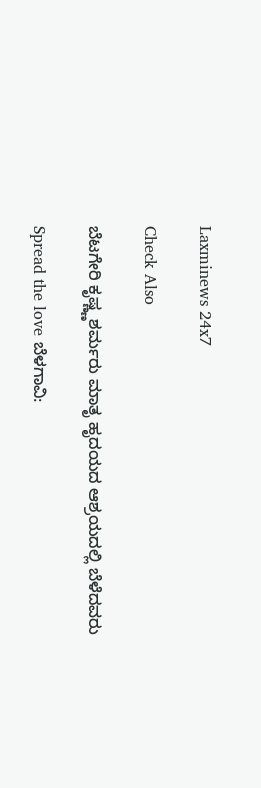Laxminews 24x7

Check Also

ಬೆಟಗೇರಿ ಕೃಷ್ಣ್ಣಶರ್ಮರು ಮಾತೃ ಹೃದಯದ ಆಶ್ರಯದಲ್ಲಿ ಬೆಳೆದವರು

Spread the love ಬೆಳಗಾವಿ: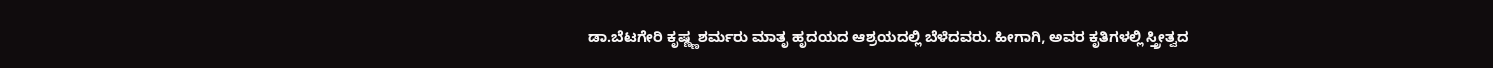ಡಾ.ಬೆಟಗೇರಿ ಕೃಷ್ಣ್ಣಶರ್ಮರು ಮಾತೃ ಹೃದಯದ ಆಶ್ರಯದಲ್ಲಿ ಬೆಳೆದವರು. ಹೀಗಾಗಿ, ಅವರ ಕೃತಿಗಳಲ್ಲಿ ಸ್ತ್ರೀತ್ವದ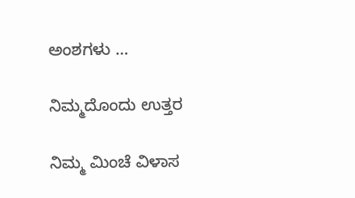ಅಂಶಗಳು …

ನಿಮ್ಮದೊಂದು ಉತ್ತರ

ನಿಮ್ಮ ಮಿಂಚೆ ವಿಳಾಸ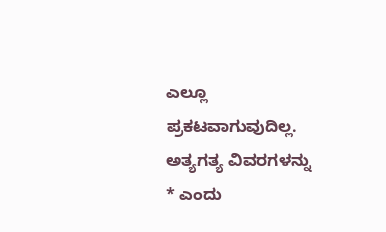ಎಲ್ಲೂ ಪ್ರಕಟವಾಗುವುದಿಲ್ಲ. ಅತ್ಯಗತ್ಯ ವಿವರಗಳನ್ನು * ಎಂದು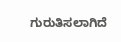ಗುರುತಿಸಲಾಗಿದೆ